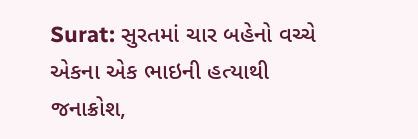Surat: સુરતમાં ચાર બહેનો વચ્ચે એકના એક ભાઇની હત્યાથી જનાક્રોશ,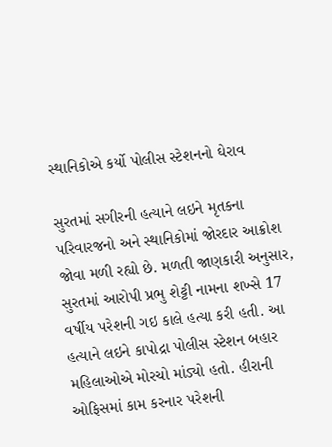સ્થાનિકોએ કર્યો પોલીસ સ્ટેશનનો ઘેરાવ

સુરતમાં સગીરની હત્યાને લઇને મૃતકના પરિવારજનો અને સ્થાનિકોમાં જોરદાર આક્રોશ જોવા મળી રહ્યો છે. મળતી જાણકારી અનુસાર, સુરતમાં આરોપી પ્રભુ શેટ્ટી નામના શખ્સે 17 વર્ષીય પરેશની ગઇ કાલે હત્યા કરી હતી. આ હત્યાને લઇને કાપોદ્રા પોલીસ સ્ટેશન બહાર મહિલાઓએ મોરચો માંડ્યો હતો. હીરાની ઓફિસમાં કામ કરનાર પરેશની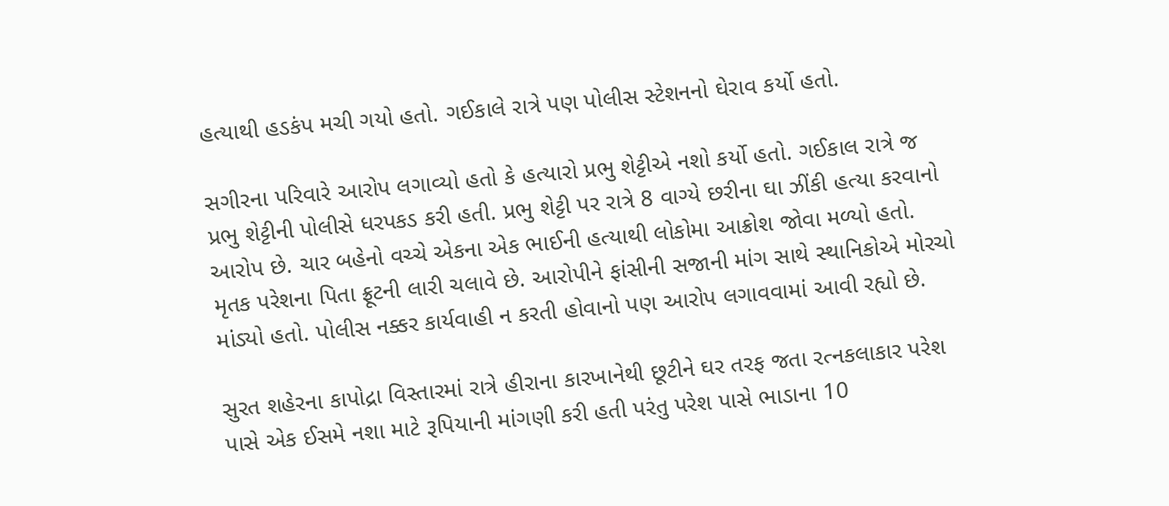હત્યાથી હડકંપ મચી ગયો હતો. ગઈકાલે રાત્રે પણ પોલીસ સ્ટેશનનો ઘેરાવ કર્યો હતો.

સગીરના પરિવારે આરોપ લગાવ્યો હતો કે હત્યારો પ્રભુ શેટ્ટીએ નશો કર્યો હતો. ગઈકાલ રાત્રે જ પ્રભુ શેટ્ટીની પોલીસે ધરપકડ કરી હતી. પ્રભુ શેટ્ટી પર રાત્રે 8 વાગ્યે છરીના ઘા ઝીંકી હત્યા કરવાનો આરોપ છે. ચાર બહેનો વચ્ચે એકના એક ભાઈની હત્યાથી લોકોમા આક્રોશ જોવા મળ્યો હતો. મૃતક પરેશના પિતા ફ્રૂટની લારી ચલાવે છે. આરોપીને ફાંસીની સજાની માંગ સાથે સ્થાનિકોએ મોરચો માંડ્યો હતો. પોલીસ નક્કર કાર્યવાહી ન કરતી હોવાનો પણ આરોપ લગાવવામાં આવી રહ્યો છે.

સુરત શહેરના કાપોદ્રા વિસ્તારમાં રાત્રે હીરાના કારખાનેથી છૂટીને ઘર તરફ જતા રત્નકલાકાર પરેશ પાસે એક ઈસમે નશા માટે રૂપિયાની માંગણી કરી હતી પરંતુ પરેશ પાસે ભાડાના 10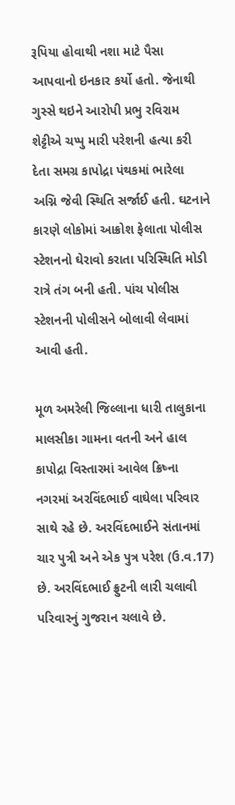રૂપિયા હોવાથી નશા માટે પૈસા આપવાનો ઇનકાર કર્યો હતો. જેનાથી ગુસ્સે થઇને આરોપી પ્રભુ રવિરામ શેટ્ટીએ ચપ્પુ મારી પરેશની હત્યા કરી દેતા સમગ્ર કાપોદ્રા પંથકમાં ભારેલા અગ્નિ જેવી સ્થિતિ સર્જાઈ હતી. ઘટનાને કારણે લોકોમાં આક્રોશ ફેલાતા પોલીસ સ્ટેશનનો ઘેરાવો કરાતા પરિસ્થિતિ મોડી રાત્રે તંગ બની હતી. પાંચ પોલીસ સ્ટેશનની પોલીસને બોલાવી લેવામાં આવી હતી.

મૂળ અમરેલી જિલ્લાના ધારી તાલુકાના માલસીકા ગામના વતની અને હાલ કાપોદ્રા વિસ્તારમાં આવેલ ક્રિષ્ના નગરમાં અરવિંદભાઈ વાઘેલા પરિવાર સાથે રહે છે. અરવિંદભાઈને સંતાનમાં ચાર પુત્રી અને એક પુત્ર પરેશ (ઉ.વ.17) છે. અરવિંદભાઈ ફ્રુટની લારી ચલાવી પરિવારનું ગુજરાન ચલાવે છે.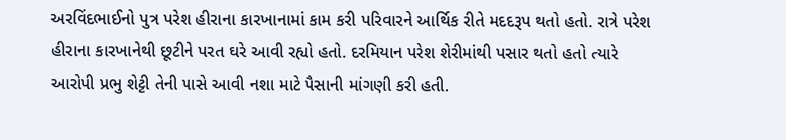અરવિંદભાઈનો પુત્ર પરેશ હીરાના કારખાનામાં કામ કરી પરિવારને આર્થિક રીતે મદદરૂપ થતો હતો. રાત્રે પરેશ હીરાના કારખાનેથી છૂટીને પરત ઘરે આવી રહ્યો હતો. દરમિયાન પરેશ શેરીમાંથી પસાર થતો હતો ત્યારે આરોપી પ્રભુ શેટ્ટી તેની પાસે આવી નશા માટે પૈસાની માંગણી કરી હતી.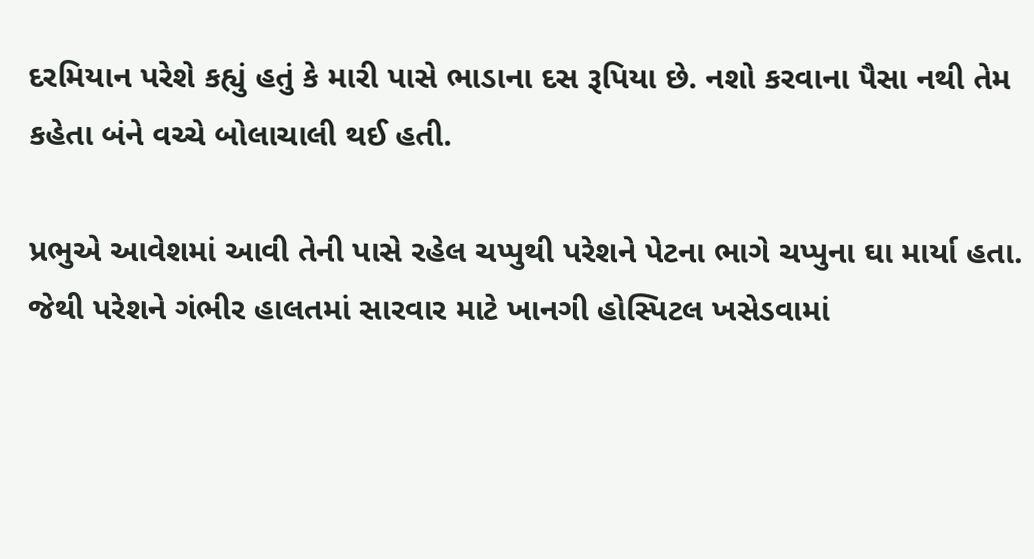દરમિયાન પરેશે કહ્યું હતું કે મારી પાસે ભાડાના દસ રૂપિયા છે. નશો કરવાના પૈસા નથી તેમ કહેતા બંને વચ્ચે બોલાચાલી થઈ હતી.

પ્રભુએ આવેશમાં આવી તેની પાસે રહેલ ચપ્પુથી પરેશને પેટના ભાગે ચપ્પુના ઘા માર્યા હતા. જેથી પરેશને ગંભીર હાલતમાં સારવાર માટે ખાનગી હોસ્પિટલ ખસેડવામાં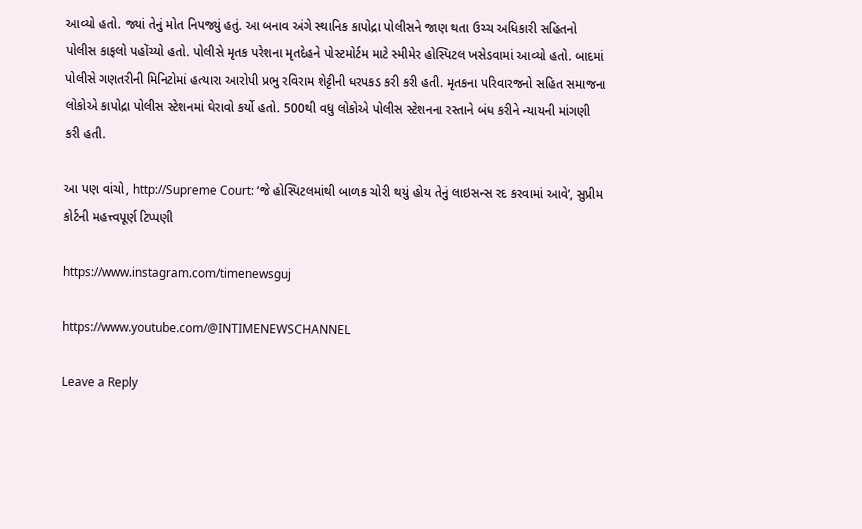આવ્યો હતો. જ્યાં તેનું મોત નિપજ્યું હતું. આ બનાવ અંગે સ્થાનિક કાપોદ્રા પોલીસને જાણ થતા ઉચ્ચ અધિકારી સહિતનો પોલીસ કાફલો પહોંચ્યો હતો. પોલીસે મૃતક પરેશના મૃતદેહને પોસ્ટમોર્ટમ માટે સ્મીમેર હોસ્પિટલ ખસેડવામાં આવ્યો હતો. બાદમાં પોલીસે ગણતરીની મિનિટોમાં હત્યારા આરોપી પ્રભુ રવિરામ શેટ્ટીની ધરપકડ કરી કરી હતી. મૃતકના પરિવારજનો સહિત સમાજના લોકોએ કાપોદ્રા પોલીસ સ્ટેશનમાં ઘેરાવો કર્યો હતો. 500થી વધુ લોકોએ પોલીસ સ્ટેશનના રસ્તાને બંધ કરીને ન્યાયની માંગણી કરી હતી.

આ પણ વાંચો, http://Supreme Court: ‘જે હોસ્પિટલમાંથી બાળક ચોરી થયું હોય તેનું લાઇસન્સ રદ કરવામાં આવે’, સુપ્રીમ કોર્ટની મહત્ત્વપૂર્ણ ટિપ્પણી

https://www.instagram.com/timenewsguj

https://www.youtube.com/@INTIMENEWSCHANNEL

Leave a Reply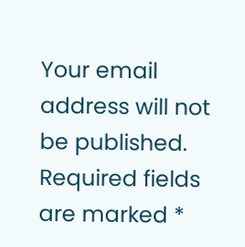Your email address will not be published. Required fields are marked *